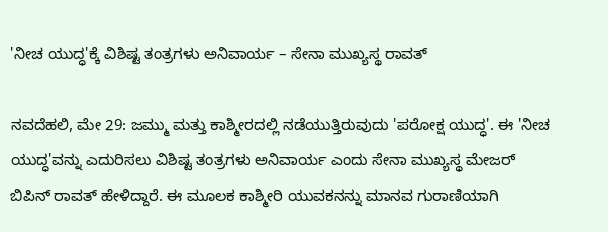'ನೀಚ ಯುದ್ಧ'ಕ್ಕೆ ವಿಶಿಷ್ಟ ತಂತ್ರಗಳು ಅನಿವಾರ್ಯ – ಸೇನಾ ಮುಖ್ಯಸ್ಥ ರಾವತ್

ನವದೆಹಲಿ, ಮೇ 29: ಜಮ್ಮು ಮತ್ತು ಕಾಶ್ಮೀರದಲ್ಲಿ ನಡೆಯುತ್ತಿರುವುದು 'ಪರೋಕ್ಷ ಯುದ್ಧ'. ಈ 'ನೀಚ ಯುದ್ಧ'ವನ್ನು ಎದುರಿಸಲು ವಿಶಿಷ್ಟ ತಂತ್ರಗಳು ಅನಿವಾರ್ಯ ಎಂದು ಸೇನಾ ಮುಖ್ಯಸ್ಥ ಮೇಜರ್ ಬಿಪಿನ್ ರಾವತ್ ಹೇಳಿದ್ದಾರೆ. ಈ ಮೂಲಕ ಕಾಶ್ಮೀರಿ ಯುವಕನನ್ನು ಮಾನವ ಗುರಾಣಿಯಾಗಿ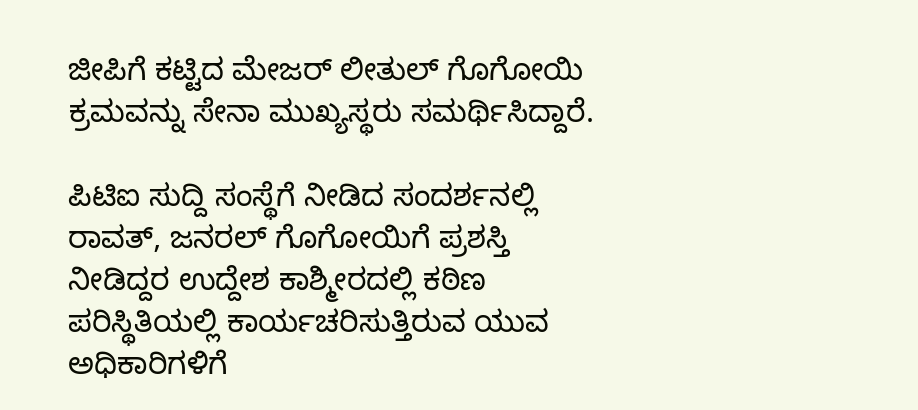ಜೀಪಿಗೆ ಕಟ್ಟಿದ ಮೇಜರ್ ಲೀತುಲ್ ಗೊಗೋಯಿ ಕ್ರಮವನ್ನು ಸೇನಾ ಮುಖ್ಯಸ್ಥರು ಸಮರ್ಥಿಸಿದ್ದಾರೆ.

ಪಿಟಿಐ ಸುದ್ದಿ ಸಂಸ್ಥೆಗೆ ನೀಡಿದ ಸಂದರ್ಶನಲ್ಲಿ ರಾವತ್, ಜನರಲ್ ಗೊಗೋಯಿಗೆ ಪ್ರಶಸ್ತಿ ನೀಡಿದ್ದರ ಉದ್ದೇಶ ಕಾಶ್ಮೀರದಲ್ಲಿ ಕಠಿಣ ಪರಿಸ್ಥಿತಿಯಲ್ಲಿ ಕಾರ್ಯಚರಿಸುತ್ತಿರುವ ಯುವ ಅಧಿಕಾರಿಗಳಿಗೆ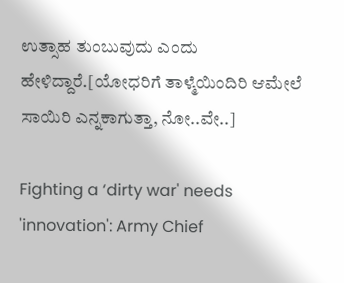ಉತ್ಸಾಹ ತುಂಬುವುದು ಎಂದು ಹೇಳಿದ್ದಾರೆ.[ಯೋಧರಿಗೆ ತಾಳ್ಮೆಯಿಂದಿರಿ ಆಮೇಲೆ ಸಾಯಿರಿ ಎನ್ನಕಾಗುತ್ತಾ, ನೋ..ವೇ..]

Fighting a ‘dirty war' needs 'innovation': Army Chief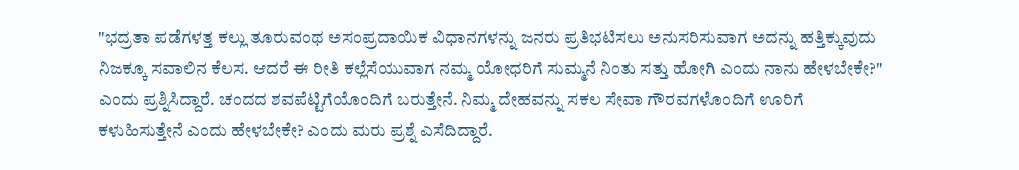"ಭದ್ರತಾ ಪಡೆಗಳತ್ತ ಕಲ್ಲು ತೂರುವಂಥ ಅಸಂಪ್ರದಾಯಿಕ ವಿಧಾನಗಳನ್ನು ಜನರು ಪ್ರತಿಭಟಿಸಲು ಅನುಸರಿಸುವಾಗ ಅದನ್ನು ಹತ್ತಿಕ್ಕುವುದು ನಿಜಕ್ಕೂ ಸವಾಲಿನ ಕೆಲಸ. ಆದರೆ ಈ ರೀತಿ ಕಲ್ಲೆಸೆಯುವಾಗ ನಮ್ಮ ಯೋಧರಿಗೆ ಸುಮ್ಮನೆ ನಿಂತು ಸತ್ತು ಹೋಗಿ ಎಂದು ನಾನು ಹೇಳಬೇಕೇ?" ಎಂದು ಪ್ರಶ್ನಿಸಿದ್ದಾರೆ. ಚಂದದ ಶವಪೆಟ್ಟಿಗೆಯೊಂದಿಗೆ ಬರುತ್ತೇನೆ. ನಿಮ್ಮ ದೇಹವನ್ನು ಸಕಲ ಸೇವಾ ಗೌರವಗಳೊಂದಿಗೆ ಊರಿಗೆ ಕಳುಹಿಸುತ್ತೇನೆ ಎಂದು ಹೇಳಬೇಕೇ? ಎಂದು ಮರು ಪ್ರಶ್ನೆ ಎಸೆದಿದ್ದಾರೆ.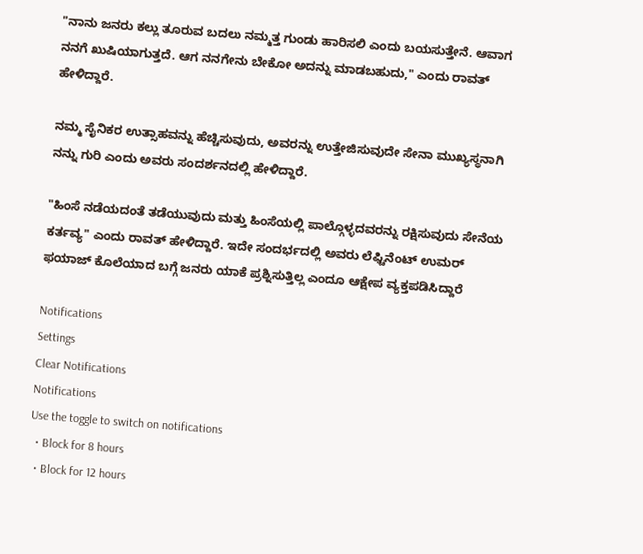"ನಾನು ಜನರು ಕಲ್ಲು ತೂರುವ ಬದಲು ನಮ್ಮತ್ತ ಗುಂಡು ಹಾರಿಸಲಿ ಎಂದು ಬಯಸುತ್ತೇನೆ. ಆವಾಗ ನನಗೆ ಖುಷಿಯಾಗುತ್ತದೆ. ಆಗ ನನಗೇನು ಬೇಕೋ ಅದನ್ನು ಮಾಡಬಹುದು," ಎಂದು ರಾವತ್ ಹೇಳಿದ್ದಾರೆ.

ನಮ್ಮ ಸೈನಿಕರ ಉತ್ಸಾಹವನ್ನು ಹೆಚ್ಚಿಸುವುದು, ಅವರನ್ನು ಉತ್ತೇಜಿಸುವುದೇ ಸೇನಾ ಮುಖ್ಯಸ್ಥನಾಗಿ ನನ್ನು ಗುರಿ ಎಂದು ಅವರು ಸಂದರ್ಶನದಲ್ಲಿ ಹೇಳಿದ್ದಾರೆ.

"ಹಿಂಸೆ ನಡೆಯದಂತೆ ತಡೆಯುವುದು ಮತ್ತು ಹಿಂಸೆಯಲ್ಲಿ ಪಾಲ್ಗೊಳ್ಳದವರನ್ನು ರಕ್ಷಿಸುವುದು ಸೇನೆಯ ಕರ್ತವ್ಯ" ಎಂದು ರಾವತ್ ಹೇಳಿದ್ದಾರೆ. ಇದೇ ಸಂದರ್ಭದಲ್ಲಿ ಅವರು ಲೆಫ್ಟಿನೆಂಟ್ ಉಮರ್ ಫಯಾಜ್ ಕೊಲೆಯಾದ ಬಗ್ಗೆ ಜನರು ಯಾಕೆ ಪ್ರಶ್ನಿಸುತ್ತಿಲ್ಲ ಎಂದೂ ಆಕ್ಷೇಪ ವ್ಯಕ್ತಪಡಿಸಿದ್ದಾರೆ

Notifications
Settings
Clear Notifications
Notifications
Use the toggle to switch on notifications
  • Block for 8 hours
  • Block for 12 hours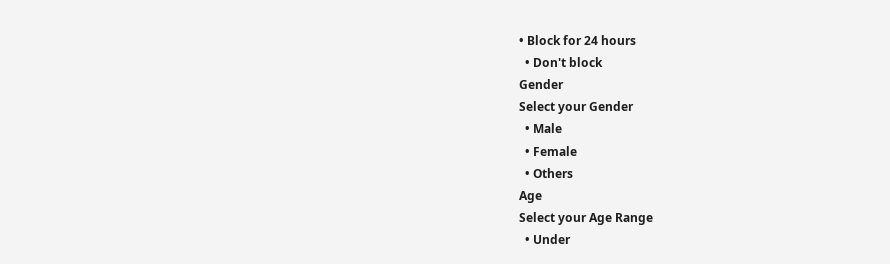• Block for 24 hours
  • Don't block
Gender
Select your Gender
  • Male
  • Female
  • Others
Age
Select your Age Range
  • Under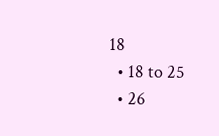18
  • 18 to 25
  • 26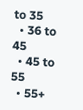to 35
  • 36 to 45
  • 45 to 55
  • 55+